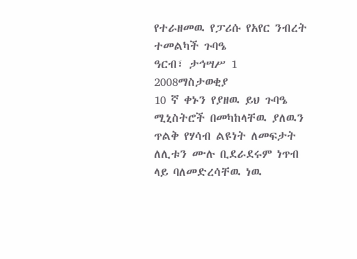የተራዘመዉ የፓሪሱ የአየር ንብረት ተመልካች ጉባዔ
ዓርብ፣ ታኅሣሥ 1 2008ማስታወቂያ
10 ኛ ቀኑን የያዘዉ ይህ ጉባዔ ሚኒስትሮች በመካከላቸዉ ያለዉን ጥልቅ የሃሳብ ልዩነት ለመፍታት ለሊቱን ሙሉ ቢደራደሩም ነጥብ ላይ ባለመድረሳቸዉ ነዉ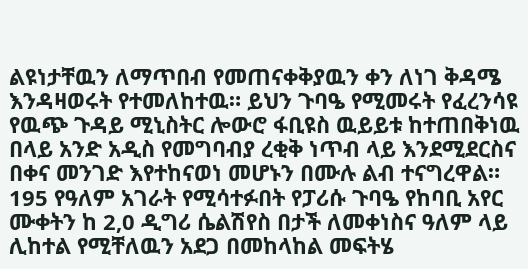ልዩነታቸዉን ለማጥበብ የመጠናቀቅያዉን ቀን ለነገ ቅዳሜ እንዳዛወሩት የተመለከተዉ። ይህን ጉባዔ የሚመሩት የፈረንሳዩ የዉጭ ጉዳይ ሚኒስትር ሎውሮ ፋቢዩስ ዉይይቱ ከተጠበቅነዉ በላይ አንድ አዲስ የመግባብያ ረቂቅ ነጥብ ላይ እንደሚደርስና በቀና መንገድ እየተከናወነ መሆኑን በሙሉ ልብ ተናግረዋል። 195 የዓለም አገራት የሚሳተፉበት የፓሪሱ ጉባዔ የከባቢ አየር ሙቀትን ከ 2,0 ዲግሪ ሴልሽየስ በታች ለመቀነስና ዓለም ላይ ሊከተል የሚቸለዉን አደጋ በመከላከል መፍትሄ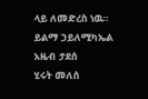ላይ ለመድረስ ነዉ።
ይልማ ኃይለሚካኤል
አዜብ ታደሰ
ሂሩት መለሰ